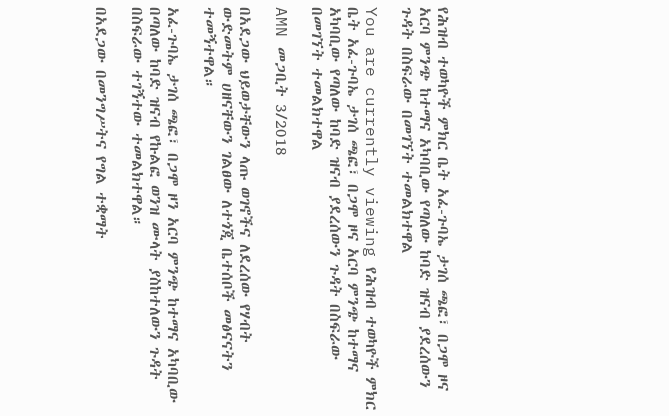የሕዝብ ተወካዮች ምክር ቤት አፈ-ጉባኤ ታገሰ ጫፎ፣ በጋሞ ዞና አርባ ምንጭ ከተማና አካባቢው የጣለው ከባድ ዝናብ ያደረሰውን ጉዳት በስፍራው በመገኘት ተመልክተዋል

You are currently viewing የሕዝብ ተወካዮች ምክር ቤት አፈ-ጉባኤ ታገሰ ጫፎ፣ በጋሞ ዞና አርባ ምንጭ ከተማና አካባቢው የጣለው ከባድ ዝናብ ያደረሰውን ጉዳት በስፍራው በመገኘት ተመልክተዋል

AMN መጋቢት 3/2018

በአደጋው ህይወታቸውን ላጡ ወገኖችና ለደረሰው የሃብት ውድመትም ሀዘናቸውን ገልፀው ለተጎጂ ቤተሰቦች መፅናናትን ተመኝተዋል።

አፈ-ጉባኤ ታገሰ ጫፎ፣ በጋሞ ዞን አርባ ምንጭ ከተማና አካባቢው በጣለው ከባድ ዝናብ የኩልፎ ወንዝ ሙላት ያስከተለውን ጉዳት በስፍራው ተገኝተው ተመልክተዋል።

በአደጋው በመንግሥትና የግል ተቋማት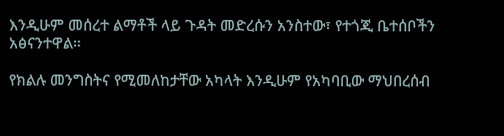እንዲሁም መሰረተ ልማቶች ላይ ጉዳት መድረሱን አንስተው፣ የተጎጂ ቤተሰቦችን አፅናንተዋል።

የክልሉ መንግስትና የሚመለከታቸው አካላት እንዲሁም የአካባቢው ማህበረሰብ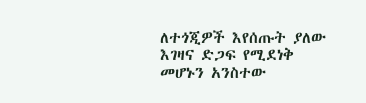ለተጎጂዎች እየሰጡት ያለው እገዛና ድጋፍ የሚደነቅ መሆኑን አንስተው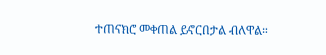ተጠናክሮ መቀጠል ይኖርበታል ብለዋል።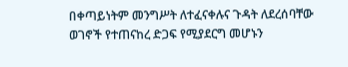በቀጣይነትም መንግሥት ለተፈናቀሉና ጉዳት ለደረሰባቸው ወገኖች የተጠናከረ ድጋፍ የሚያደርግ መሆኑን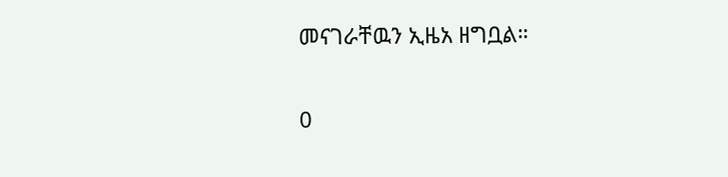መናገራቸዉን ኢዜአ ዘግቧል።

0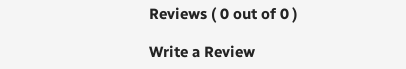Reviews ( 0 out of 0 )

Write a Review